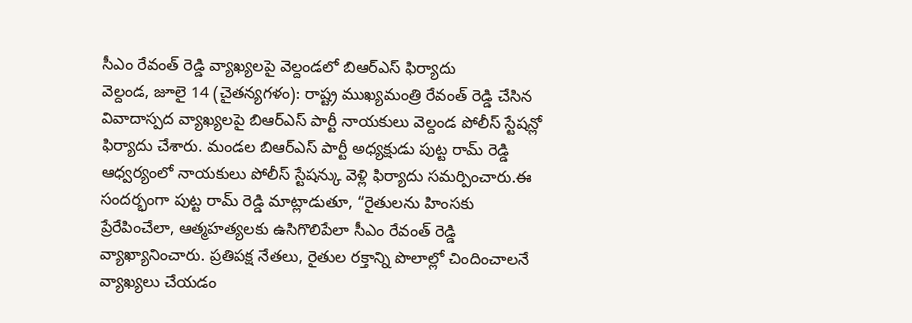సీఎం రేవంత్ రెడ్డి వ్యాఖ్యలపై వెల్దండలో బిఆర్ఎస్ ఫిర్యాదు
వెల్దండ, జూలై 14 (చైతన్యగళం): రాష్ట్ర ముఖ్యమంత్రి రేవంత్ రెడ్డి చేసిన వివాదాస్పద వ్యాఖ్యలపై బిఆర్ఎస్ పార్టీ నాయకులు వెల్దండ పోలీస్ స్టేషన్లో ఫిర్యాదు చేశారు. మండల బిఆర్ఎస్ పార్టీ అధ్యక్షుడు పుట్ట రామ్ రెడ్డి ఆధ్వర్యంలో నాయకులు పోలీస్ స్టేషన్కు వెళ్లి ఫిర్యాదు సమర్పించారు.ఈ సందర్భంగా పుట్ట రామ్ రెడ్డి మాట్లాడుతూ, “రైతులను హింసకు ప్రేరేపించేలా, ఆత్మహత్యలకు ఉసిగొలిపేలా సీఎం రేవంత్ రెడ్డి వ్యాఖ్యానించారు. ప్రతిపక్ష నేతలు, రైతుల రక్తాన్ని పొలాల్లో చిందించాలనే వ్యాఖ్యలు చేయడం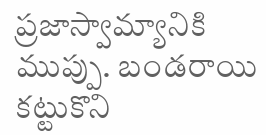ప్రజాస్వామ్యానికి ముప్పు. బండరాయి కట్టుకొని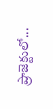ప్రాజెక్టులో...